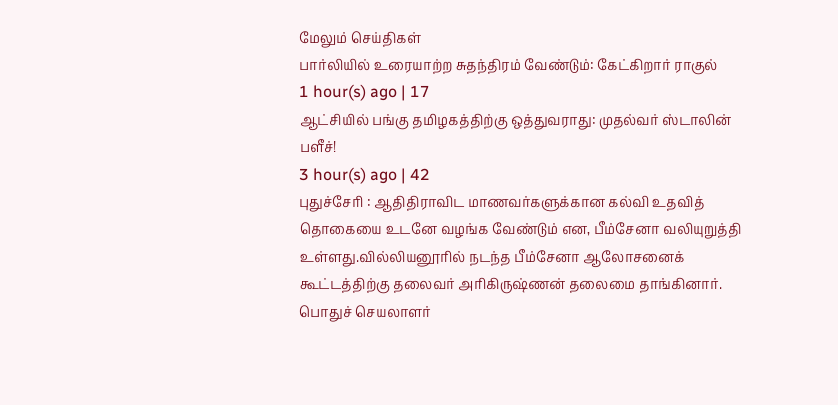மேலும் செய்திகள்
பார்லியில் உரையாற்ற சுதந்திரம் வேண்டும்: கேட்கிறார் ராகுல்
1 hour(s) ago | 17
ஆட்சியில் பங்கு தமிழகத்திற்கு ஒத்துவராது: முதல்வர் ஸ்டாலின் பளீச்!
3 hour(s) ago | 42
புதுச்சேரி : ஆதிதிராவிட மாணவர்களுக்கான கல்வி உதவித் தொகையை உடனே வழங்க வேண்டும் என, பீம்சேனா வலியுறுத்தி உள்ளது.வில்லியனூரில் நடந்த பீம்சேனா ஆலோசனைக் கூட்டத்திற்கு தலைவர் அரிகிருஷ்ணன் தலைமை தாங்கினார். பொதுச் செயலாளர்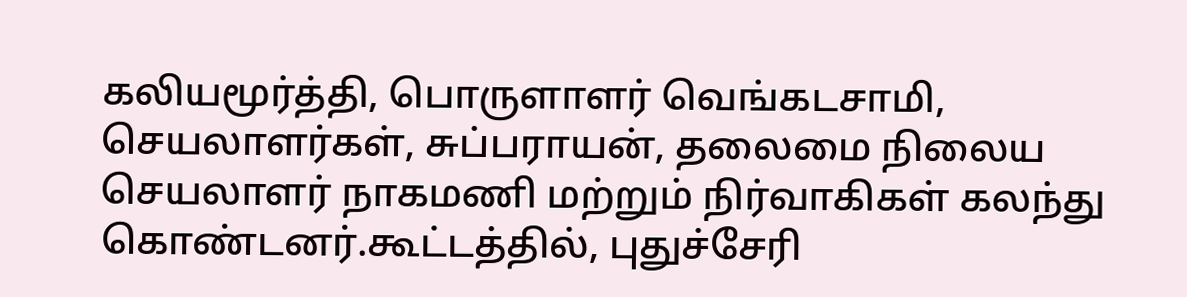கலியமூர்த்தி, பொருளாளர் வெங்கடசாமி, செயலாளர்கள், சுப்பராயன், தலைமை நிலைய செயலாளர் நாகமணி மற்றும் நிர்வாகிகள் கலந்து கொண்டனர்.கூட்டத்தில், புதுச்சேரி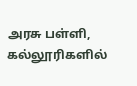அரசு பள்ளி, கல்லூரிகளில்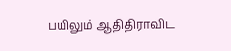பயிலும் ஆதிதிராவிட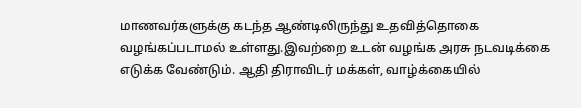மாணவர்களுக்கு கடந்த ஆண்டிலிருந்து உதவித்தொகை வழங்கப்படாமல் உள்ளது.இவற்றை உடன் வழங்க அரசு நடவடிக்கை எடுக்க வேண்டும். ஆதி திராவிடர் மக்கள், வாழ்க்கையில்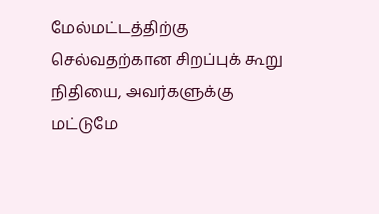மேல்மட்டத்திற்கு செல்வதற்கான சிறப்புக் கூறு நிதியை, அவர்களுக்கு மட்டுமே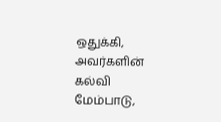ஒதுக்கி, அவர்களின் கல்வி மேம்பாடு,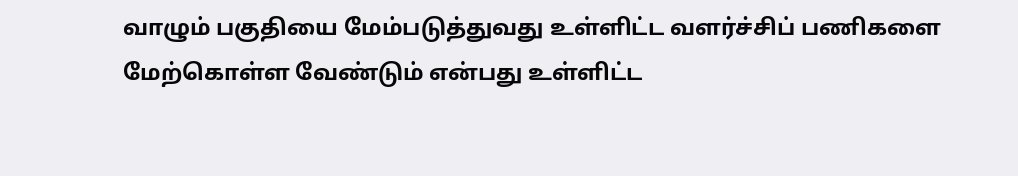வாழும் பகுதியை மேம்படுத்துவது உள்ளிட்ட வளர்ச்சிப் பணிகளை மேற்கொள்ள வேண்டும் என்பது உள்ளிட்ட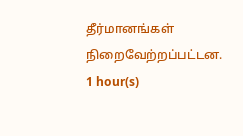தீர்மானங்கள் நிறைவேற்றப்பட்டன.
1 hour(s)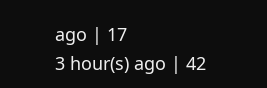ago | 17
3 hour(s) ago | 42